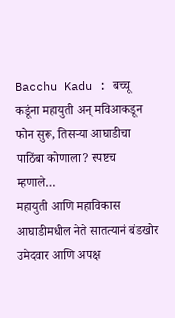Bacchu Kadu : बच्चू कडूंना महायुती अन् मविआकडून फोन सुरू, तिसऱ्या आघाडीचा पाठिंबा कोणाला? स्पष्टच म्हणाले…
महायुती आणि महाविकास आघाडीमधील नेते सातत्यानं बंडखोर उमेदवार आणि अपक्ष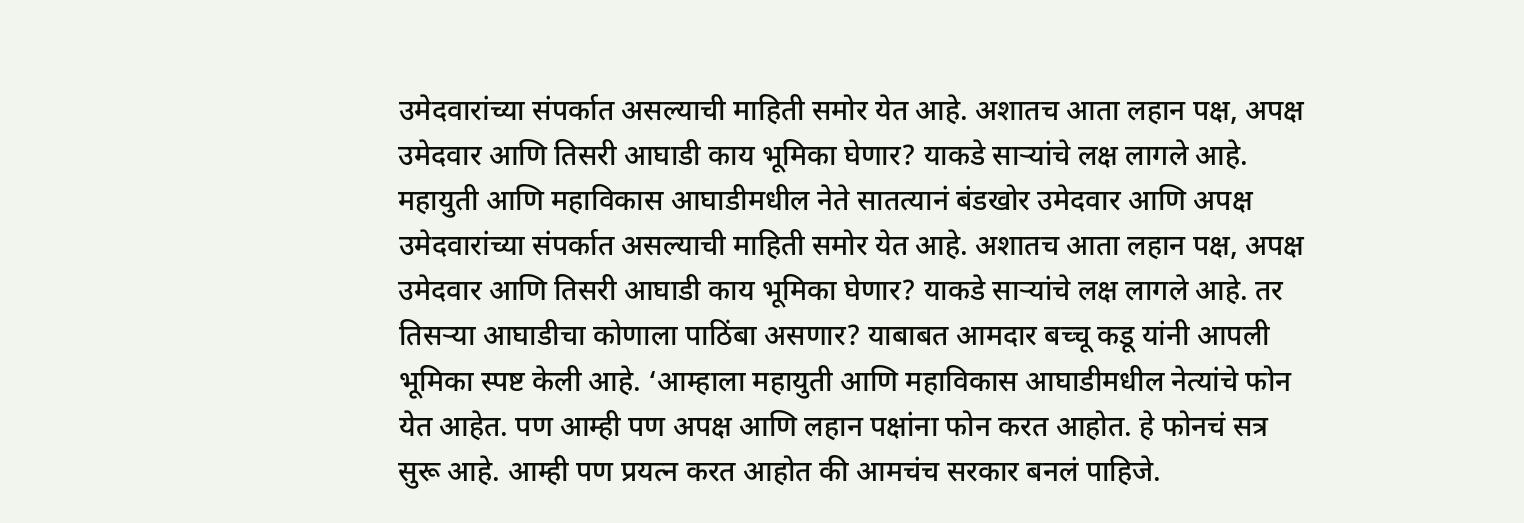उमेदवारांच्या संपर्कात असल्याची माहिती समोर येत आहे. अशातच आता लहान पक्ष, अपक्ष उमेदवार आणि तिसरी आघाडी काय भूमिका घेणार? याकडे साऱ्यांचे लक्ष लागले आहे.
महायुती आणि महाविकास आघाडीमधील नेते सातत्यानं बंडखोर उमेदवार आणि अपक्ष उमेदवारांच्या संपर्कात असल्याची माहिती समोर येत आहे. अशातच आता लहान पक्ष, अपक्ष उमेदवार आणि तिसरी आघाडी काय भूमिका घेणार? याकडे साऱ्यांचे लक्ष लागले आहे. तर तिसऱ्या आघाडीचा कोणाला पाठिंबा असणार? याबाबत आमदार बच्चू कडू यांनी आपली भूमिका स्पष्ट केली आहे. ‘आम्हाला महायुती आणि महाविकास आघाडीमधील नेत्यांचे फोन येत आहेत. पण आम्ही पण अपक्ष आणि लहान पक्षांना फोन करत आहोत. हे फोनचं सत्र सुरू आहे. आम्ही पण प्रयत्न करत आहोत की आमचंच सरकार बनलं पाहिजे.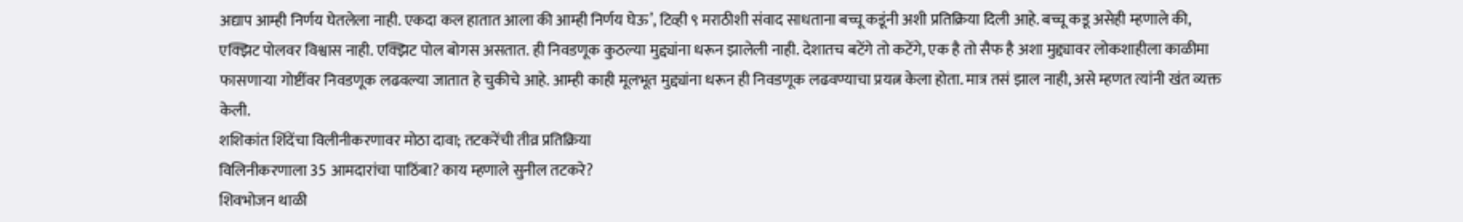अद्याप आम्ही निर्णय घेतलेला नाही. एकदा कल हातात आला की आम्ही निर्णय घेऊ’, टिव्ही ९ मराठीशी संवाद साधताना बच्चू कडूंनी अशी प्रतिक्रिया दिली आहे. बच्चू कडू असेही म्हणाले की, एक्झिट पोलवर विश्वास नाही. एक्झिट पोल बोगस असतात. ही निवडणूक कुठल्या मुद्द्यांना धरून झालेली नाही. देशातच बटेंगे तो कटेंगे, एक है तो सैफ है अशा मुद्द्यावर लोकशाहीला काळीमा फासणाऱ्या गोष्टींवर निवडणूक लढवल्या जातात हे चुकीचे आहे. आम्ही काही मूलभूत मुद्द्यांना धरून ही निवडणूक लढवण्याचा प्रयत्न केला होता. मात्र तसं झाल नाही, असे म्हणत त्यांनी खंत व्यक्त केली.
शशिकांत शिंदेंचा विलीनीकरणावर मोठा दावा; तटकरेंची तीव्र प्रतिक्रिया
विलिनीकरणाला 35 आमदारांचा पाठिंबा? काय म्हणाले सुनील तटकरे?
शिवभोजन थाळी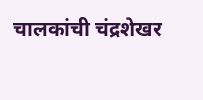चालकांची चंद्रशेखर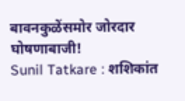बावनकुळेंसमोर जोरदार घोषणाबाजी!
Sunil Tatkare : शशिकांत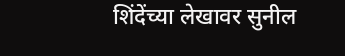शिंदेंच्या लेखावर सुनील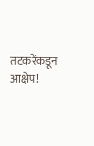तटकरेंकडून आक्षेप!